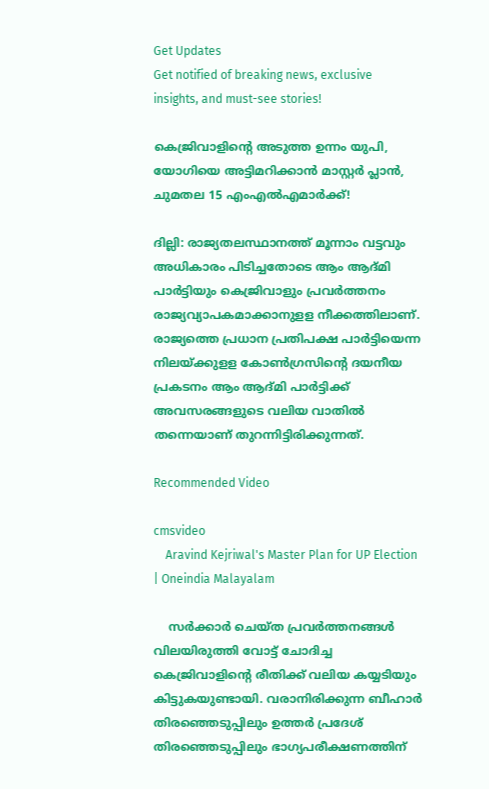Get Updates
Get notified of breaking news, exclusive insights, and must-see stories!

കെജ്രിവാളിന്റെ അടുത്ത ഉന്നം യുപി, യോഗിയെ അട്ടിമറിക്കാൻ മാസ്റ്റർ പ്ലാൻ, ചുമതല 15 എംഎൽഎമാർക്ക്!

ദില്ലി: രാജ്യതലസ്ഥാനത്ത് മൂന്നാം വട്ടവും അധികാരം പിടിച്ചതോടെ ആം ആദ്മി പാര്‍ട്ടിയും കെജ്രിവാളും പ്രവര്‍ത്തനം രാജ്യവ്യാപകമാക്കാനുളള നീക്കത്തിലാണ്. രാജ്യത്തെ പ്രധാന പ്രതിപക്ഷ പാര്‍ട്ടിയെന്ന നിലയ്ക്കുളള കോണ്‍ഗ്രസിന്റെ ദയനീയ പ്രകടനം ആം ആദ്മി പാര്‍ട്ടിക്ക് അവസരങ്ങളുടെ വലിയ വാതില്‍ തന്നെയാണ് തുറന്നിട്ടിരിക്കുന്നത്.

Recommended Video

cmsvideo
    Aravind Kejriwal's Master Plan for UP Election | Oneindia Malayalam

    സര്‍ക്കാര്‍ ചെയ്ത പ്രവര്‍ത്തനങ്ങള്‍ വിലയിരുത്തി വോട്ട് ചോദിച്ച കെജ്രിവാളിന്റെ രീതിക്ക് വലിയ കയ്യടിയും കിട്ടുകയുണ്ടായി. വരാനിരിക്കുന്ന ബീഹാര്‍ തിരഞ്ഞെടുപ്പിലും ഉത്തര്‍ പ്രദേശ് തിരഞ്ഞെടുപ്പിലും ഭാഗ്യപരീക്ഷണത്തിന്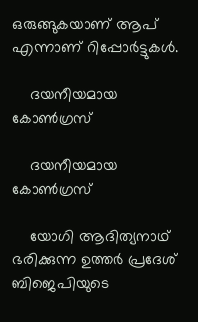ഒരുങ്ങുകയാണ് ആപ് എന്നാണ് റിപ്പോര്‍ട്ടുകള്‍.

    ദയനീയമായ കോൺഗ്രസ്

    ദയനീയമായ കോൺഗ്രസ്

    യോഗി ആദിത്യനാഥ് ഭരിക്കുന്ന ഉത്തര്‍ പ്രദേശ് ബിജെപിയുടെ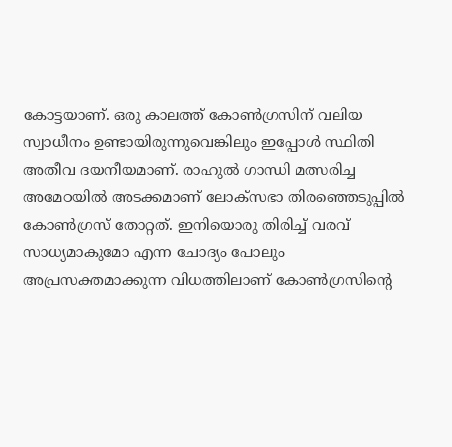കോട്ടയാണ്. ഒരു കാലത്ത് കോണ്‍ഗ്രസിന് വലിയ സ്വാധീനം ഉണ്ടായിരുന്നുവെങ്കിലും ഇപ്പോള്‍ സ്ഥിതി അതീവ ദയനീയമാണ്. രാഹുല്‍ ഗാന്ധി മത്സരിച്ച അമേഠയില്‍ അടക്കമാണ് ലോക്‌സഭാ തിരഞ്ഞെടുപ്പില്‍ കോണ്‍ഗ്രസ് തോറ്റത്. ഇനിയൊരു തിരിച്ച് വരവ് സാധ്യമാകുമോ എന്ന ചോദ്യം പോലും അപ്രസക്തമാക്കുന്ന വിധത്തിലാണ് കോണ്‍ഗ്രസിന്റെ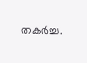തകര്‍ച്ച.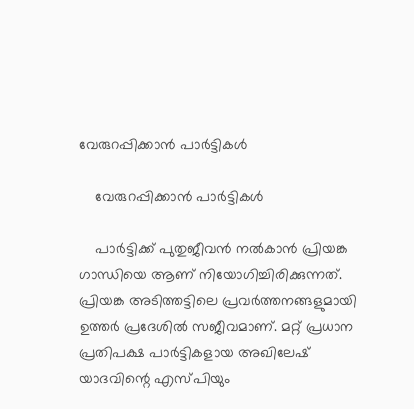വേരുറപ്പിക്കാൻ പാർട്ടികൾ

    വേരുറപ്പിക്കാൻ പാർട്ടികൾ

    പാര്‍ട്ടിക്ക് പുതുജീവന്‍ നല്‍കാന്‍ പ്രിയങ്ക ഗാന്ധിയെ ആണ് നിയോഗിച്ചിരിക്കുന്നത്. പ്രിയങ്ക അടിത്തട്ടിലെ പ്രവര്‍ത്തനങ്ങളുമായി ഉത്തര്‍ പ്രദേശില്‍ സജീവമാണ്. മറ്റ് പ്രധാന പ്രതിപക്ഷ പാര്‍ട്ടികളായ അഖിലേഷ് യാദവിന്റെ എസ്പിയും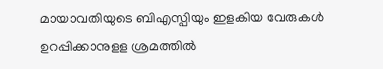മായാവതിയുടെ ബിഎസ്പിയും ഇളകിയ വേരുകള്‍ ഉറപ്പിക്കാനുളള ശ്രമത്തില്‍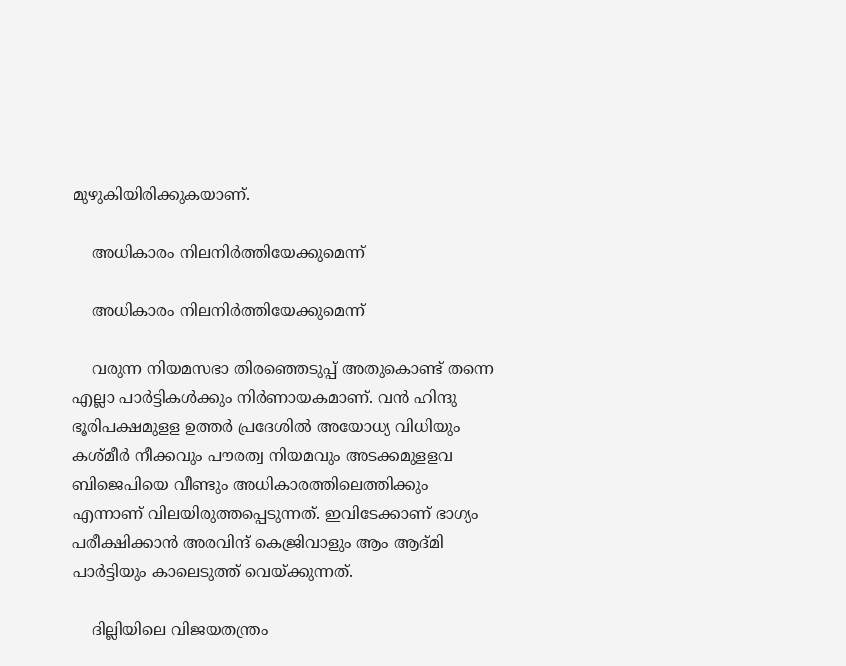മുഴുകിയിരിക്കുകയാണ്.

    അധികാരം നിലനിർത്തിയേക്കുമെന്ന്

    അധികാരം നിലനിർത്തിയേക്കുമെന്ന്

    വരുന്ന നിയമസഭാ തിരഞ്ഞെടുപ്പ് അതുകൊണ്ട് തന്നെ എല്ലാ പാര്‍ട്ടികള്‍ക്കും നിര്‍ണായകമാണ്. വന്‍ ഹിന്ദു ഭൂരിപക്ഷമുളള ഉത്തര്‍ പ്രദേശില്‍ അയോധ്യ വിധിയും കശ്മീര്‍ നീക്കവും പൗരത്വ നിയമവും അടക്കമുളളവ ബിജെപിയെ വീണ്ടും അധികാരത്തിലെത്തിക്കും എന്നാണ് വിലയിരുത്തപ്പെടുന്നത്. ഇവിടേക്കാണ് ഭാഗ്യം പരീക്ഷിക്കാന്‍ അരവിന്ദ് കെജ്രിവാളും ആം ആദ്മി പാര്‍ട്ടിയും കാലെടുത്ത് വെയ്ക്കുന്നത്.

    ദില്ലിയിലെ വിജയതന്ത്രം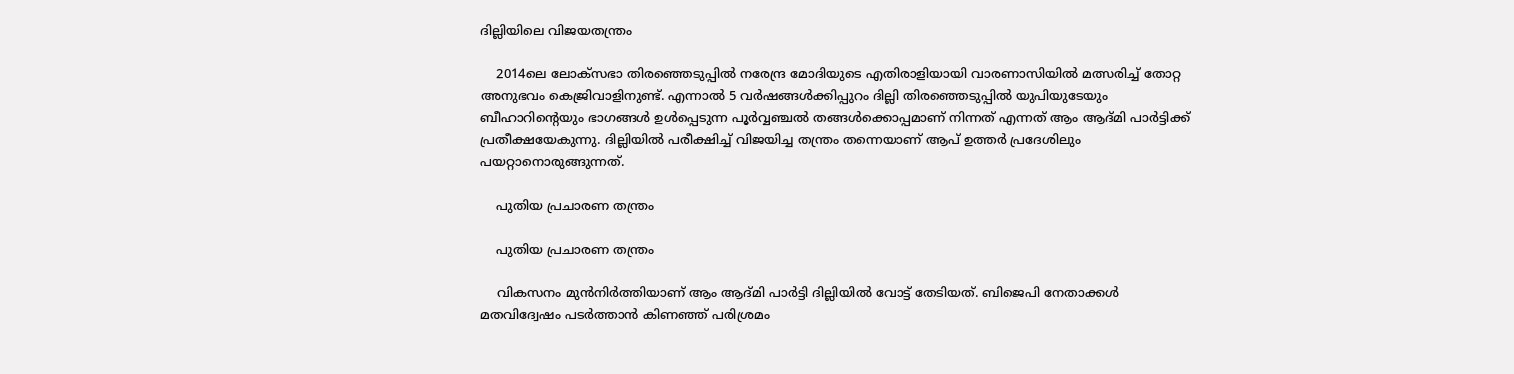ദില്ലിയിലെ വിജയതന്ത്രം

    2014ലെ ലോക്‌സഭാ തിരഞ്ഞെടുപ്പില്‍ നരേന്ദ്ര മോദിയുടെ എതിരാളിയായി വാരണാസിയില്‍ മത്സരിച്ച് തോറ്റ അനുഭവം കെജ്രിവാളിനുണ്ട്. എന്നാല്‍ 5 വര്‍ഷങ്ങള്‍ക്കിപ്പുറം ദില്ലി തിരഞ്ഞെടുപ്പില്‍ യുപിയുടേയും ബീഹാറിന്റെയും ഭാഗങ്ങള്‍ ഉള്‍പ്പെടുന്ന പൂര്‍വ്വഞ്ചല്‍ തങ്ങള്‍ക്കൊപ്പമാണ് നിന്നത് എന്നത് ആം ആദ്മി പാര്‍ട്ടിക്ക് പ്രതീക്ഷയേകുന്നു. ദില്ലിയില്‍ പരീക്ഷിച്ച് വിജയിച്ച തന്ത്രം തന്നെയാണ് ആപ് ഉത്തര്‍ പ്രദേശിലും പയറ്റാനൊരുങ്ങുന്നത്.

    പുതിയ പ്രചാരണ തന്ത്രം

    പുതിയ പ്രചാരണ തന്ത്രം

    വികസനം മുന്‍നിര്‍ത്തിയാണ് ആം ആദ്മി പാര്‍ട്ടി ദില്ലിയില്‍ വോട്ട് തേടിയത്. ബിജെപി നേതാക്കള്‍ മതവിദ്വേഷം പടര്‍ത്താന്‍ കിണഞ്ഞ് പരിശ്രമം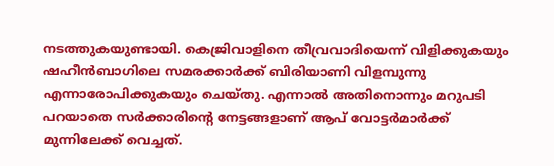നടത്തുകയുണ്ടായി. കെജ്രിവാളിനെ തീവ്രവാദിയെന്ന് വിളിക്കുകയും ഷഹീന്‍ബാഗിലെ സമരക്കാര്‍ക്ക് ബിരിയാണി വിളമ്പുന്നു എന്നാരോപിക്കുകയും ചെയ്തു. എന്നാല്‍ അതിനൊന്നും മറുപടി പറയാതെ സര്‍ക്കാരിന്റെ നേട്ടങ്ങളാണ് ആപ് വോട്ടര്‍മാര്‍ക്ക് മുന്നിലേക്ക് വെച്ചത്.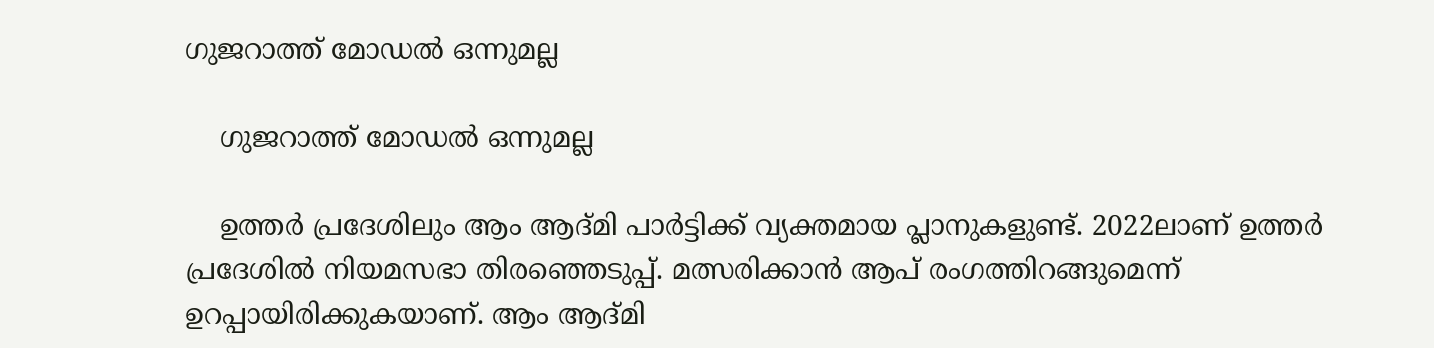ഗുജറാത്ത് മോഡൽ ഒന്നുമല്ല

    ഗുജറാത്ത് മോഡൽ ഒന്നുമല്ല

    ഉത്തര്‍ പ്രദേശിലും ആം ആദ്മി പാര്‍ട്ടിക്ക് വ്യക്തമായ പ്ലാനുകളുണ്ട്. 2022ലാണ് ഉത്തര്‍ പ്രദേശില്‍ നിയമസഭാ തിരഞ്ഞെടുപ്പ്. മത്സരിക്കാന്‍ ആപ് രംഗത്തിറങ്ങുമെന്ന് ഉറപ്പായിരിക്കുകയാണ്. ആം ആദ്മി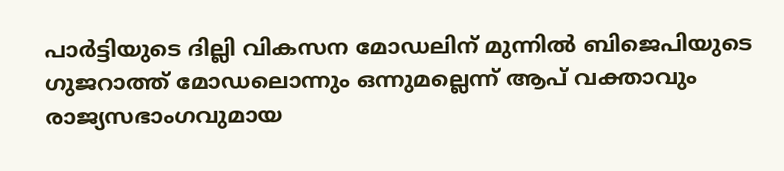പാര്‍ട്ടിയുടെ ദില്ലി വികസന മോഡലിന് മുന്നില്‍ ബിജെപിയുടെ ഗുജറാത്ത് മോഡലൊന്നും ഒന്നുമല്ലെന്ന് ആപ് വക്താവും രാജ്യസഭാംഗവുമായ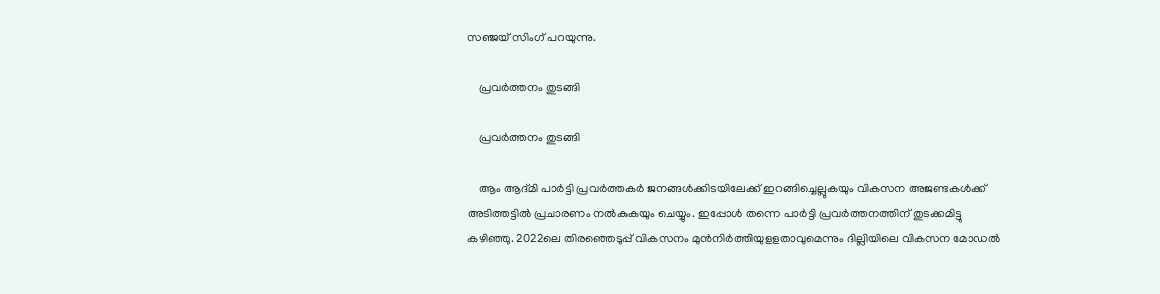സഞ്ജയ് സിംഗ് പറയുന്നു.

    പ്രവർത്തനം തുടങ്ങി

    പ്രവർത്തനം തുടങ്ങി

    ആം ആദ്മി പാര്‍ട്ടി പ്രവര്‍ത്തകര്‍ ജനങ്ങള്‍ക്കിടയിലേക്ക് ഇറങ്ങിച്ചെല്ലുകയും വികസന അജണ്ടകള്‍ക്ക് അടിത്തട്ടില്‍ പ്രചാരണം നല്‍കുകയും ചെയ്യും. ഇപ്പോള്‍ തന്നെ പാര്‍ട്ടി പ്രവര്‍ത്തനത്തിന് തുടക്കമിട്ടു കഴിഞ്ഞു. 2022ലെ തിരഞ്ഞെടുപ്പ് വികസനം മുന്‍നിര്‍ത്തിയുളളതാവുമെന്നും ദില്ലിയിലെ വികസന മോഡല്‍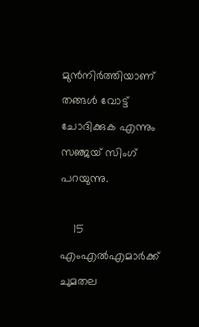മുന്‍നിര്‍ത്തിയാണ് തങ്ങള്‍ വോട്ട് ചോദിക്കുക എന്നും സഞ്ജയ് സിംഗ് പറയുന്നു.

    15 എംഎൽഎമാർക്ക് ചുമതല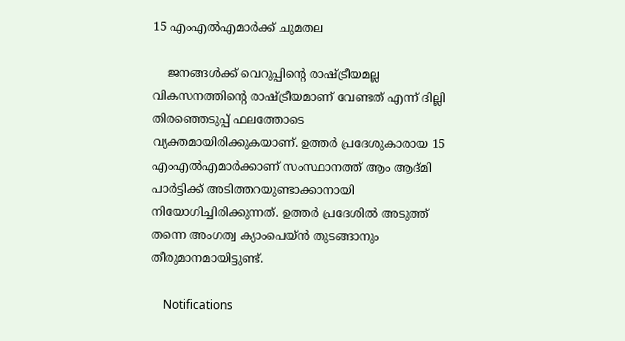15 എംഎൽഎമാർക്ക് ചുമതല

    ജനങ്ങള്‍ക്ക് വെറുപ്പിന്റെ രാഷ്ട്രീയമല്ല വികസനത്തിന്റെ രാഷ്ട്രീയമാണ് വേണ്ടത് എന്ന് ദില്ലി തിരഞ്ഞെടുപ്പ് ഫലത്തോടെ വ്യക്തമായിരിക്കുകയാണ്. ഉത്തര്‍ പ്രദേശുകാരായ 15 എംഎല്‍എമാര്‍ക്കാണ് സംസ്ഥാനത്ത് ആം ആദ്മി പാര്‍ട്ടിക്ക് അടിത്തറയുണ്ടാക്കാനായി നിയോഗിച്ചിരിക്കുന്നത്. ഉത്തര്‍ പ്രദേശില്‍ അടുത്ത് തന്നെ അംഗത്വ ക്യാംപെയ്ന്‍ തുടങ്ങാനും തീരുമാനമായിട്ടുണ്ട്.

    Notifications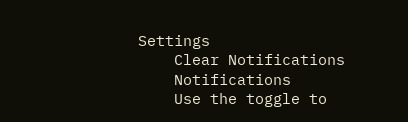Settings
    Clear Notifications
    Notifications
    Use the toggle to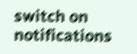switch on notifications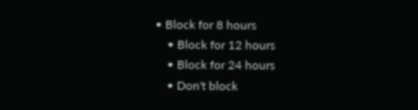• Block for 8 hours
    • Block for 12 hours
    • Block for 24 hours
    • Don't block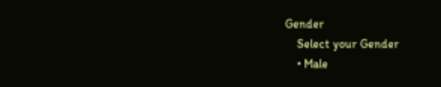Gender
    Select your Gender
    • Male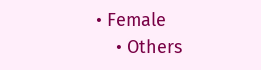• Female
    • Others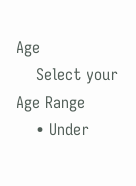Age
    Select your Age Range
    • Under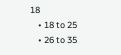18
    • 18 to 25
    • 26 to 35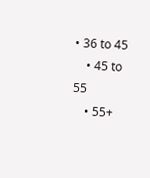• 36 to 45
    • 45 to 55
    • 55+